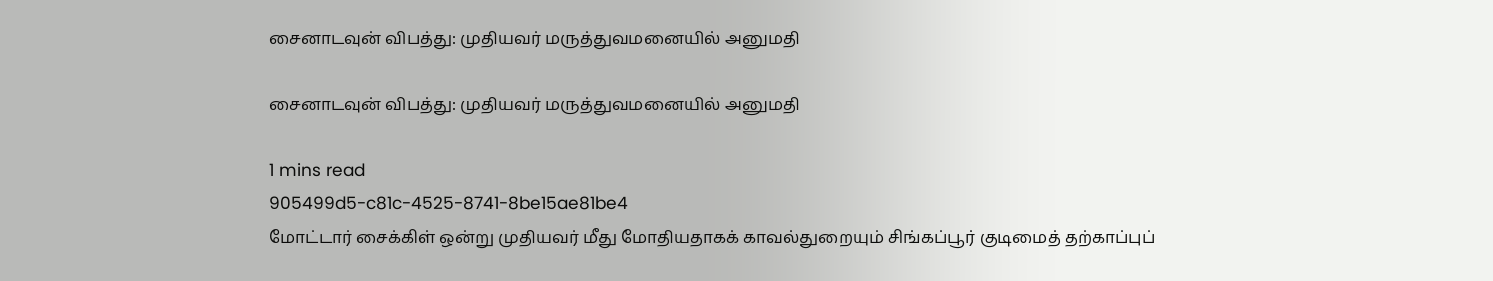சைனாடவுன் விபத்து: முதியவர் மருத்துவமனையில் அனுமதி

சைனாடவுன் விபத்து: முதியவர் மருத்துவமனையில் அனுமதி

1 mins read
905499d5-c81c-4525-8741-8be15ae81be4
மோட்டார் சைக்கிள் ஒன்று முதியவர் மீது மோதியதாகக் காவல்துறையும் சிங்கப்பூர் குடிமைத் தற்காப்புப்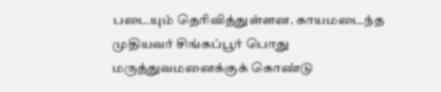படையும் தெரிவித்துள்ளன. காயமடைந்த முதியவர் சிங்கப்பூர் பொது மருத்துவமனைக்குக் கொண்டு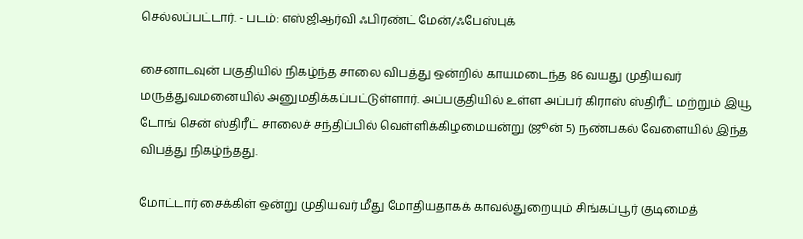செல்லப்பட்டார். - படம்: எஸ்ஜிஆர்வி ஃபிரண்ட் மேன்/ஃபேஸ்புக்

சைனாடவுன் பகுதியில் நிகழ்ந்த சாலை விபத்து ஒன்றில் காயமடைந்த 86 வயது முதியவர் மருத்துவமனையில் அனுமதிக்கப்பட்டுள்ளார். அப்பகுதியில் உள்ள அப்பர் கிராஸ் ஸ்திரீட் மற்றும் இயூ டோங் சென் ஸ்திரீட் சாலைச் சந்திப்பில் வெள்ளிக்கிழமையன்று (ஜூன் 5) நண்பகல் வேளையில் இந்த விபத்து நிகழ்ந்தது.

மோட்டார் சைக்கிள் ஒன்று முதியவர் மீது மோதியதாகக் காவல்துறையும் சிங்கப்பூர் குடிமைத்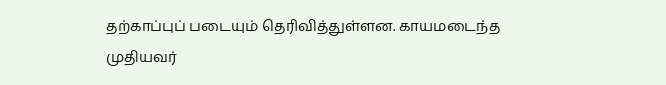தற்காப்புப் படையும் தெரிவித்துள்ளன. காயமடைந்த முதியவர்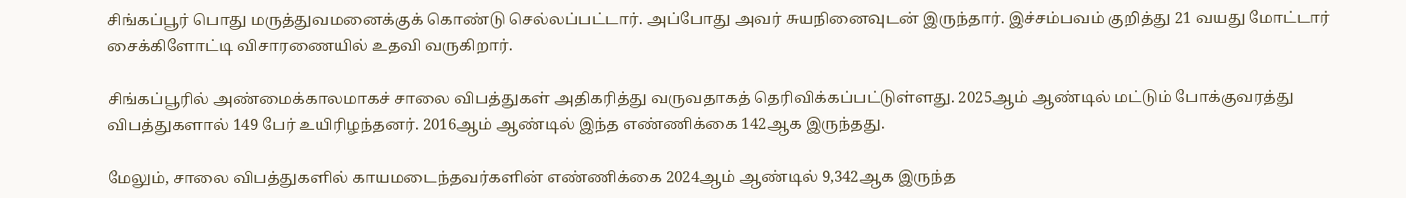சிங்கப்பூர் பொது மருத்துவமனைக்குக் கொண்டு செல்லப்பட்டார். அப்போது அவர் சுயநினைவுடன் இருந்தார். இச்சம்பவம் குறித்து 21 வயது மோட்டார் சைக்கிளோட்டி விசாரணையில் உதவி வருகிறார்.

சிங்கப்பூரில் அண்மைக்காலமாகச் சாலை விபத்துகள் அதிகரித்து வருவதாகத் தெரிவிக்கப்பட்டுள்ளது. 2025ஆம் ஆண்டில் மட்டும் போக்குவரத்து விபத்துகளால் 149 பேர் உயிரிழந்தனர். 2016ஆம் ஆண்டில் இந்த எண்ணிக்கை 142ஆக இருந்தது.

மேலும், சாலை விபத்துகளில் காயமடைந்தவர்களின் எண்ணிக்கை 2024ஆம் ஆண்டில் 9,342ஆக இருந்த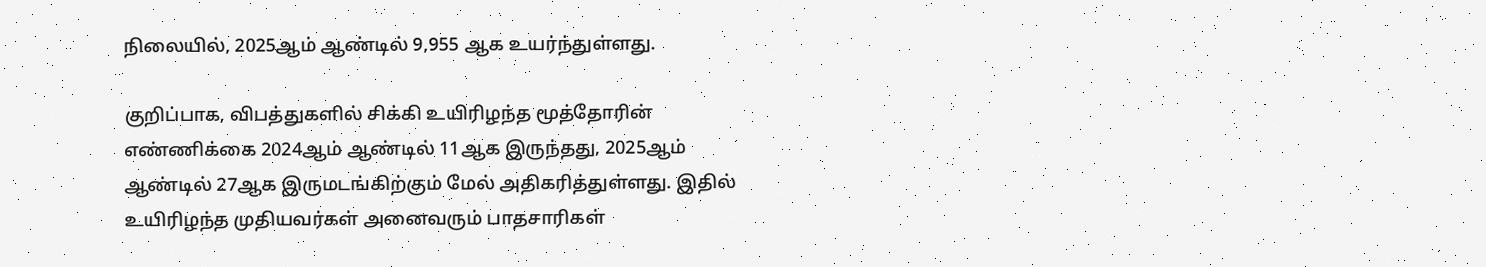நிலையில், 2025ஆம் ஆண்டில் 9,955 ஆக உயர்ந்துள்ளது.

குறிப்பாக, விபத்துகளில் சிக்கி உயிரிழந்த மூத்தோரின் எண்ணிக்கை 2024ஆம் ஆண்டில் 11ஆக இருந்தது, 2025ஆம் ஆண்டில் 27ஆக இருமடங்கிற்கும் மேல் அதிகரித்துள்ளது. இதில் உயிரிழந்த முதியவர்கள் அனைவரும் பாதசாரிகள்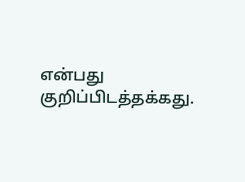என்பது குறிப்பிடத்தக்கது.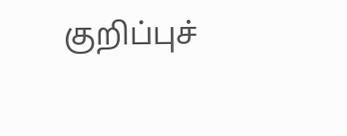குறிப்புச்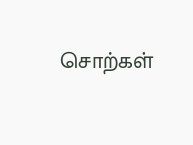சொற்கள்